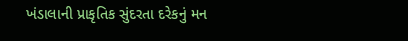ખંડાલાની પ્રાકૃતિક સુંદરતા દરેકનું મન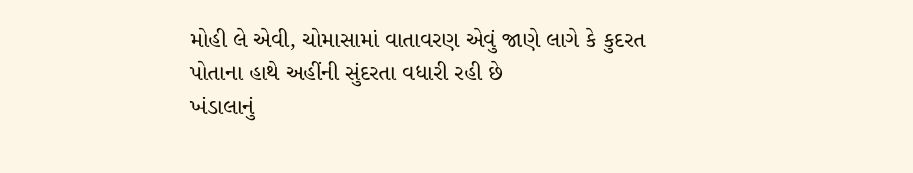મોહી લે એવી, ચોમાસામાં વાતાવરણ એવું જાણે લાગે કે કુદરત પોતાના હાથે અહીંની સુંદરતા વધારી રહી છે
ખંડાલાનું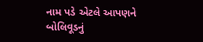નામ પડે એટલે આપણને બોલિવૂડનું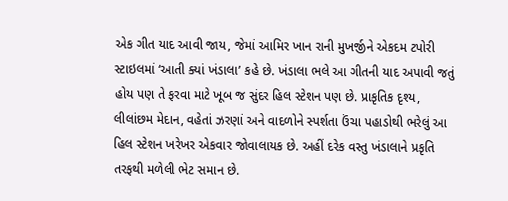એક ગીત યાદ આવી જાય, જેમાં આમિર ખાન રાની મુખર્જીને એકદમ ટપોરી સ્ટાઇલમાં ‘આતી ક્યાં ખંડાલા’ કહે છે. ખંડાલા ભલે આ ગીતની યાદ અપાવી જતું હોય પણ તે ફરવા માટે ખૂબ જ સુંદર હિલ સ્ટેશન પણ છે. પ્રાકૃતિક દૃશ્ય, લીલાંછમ મેદાન, વહેતાં ઝરણાં અને વાદળોને સ્પર્શતા ઉંચા પહાડોથી ભરેલું આ હિલ સ્ટેશન ખરેખર એકવાર જોવાલાયક છે. અહીં દરેક વસ્તુ ખંડાલાને પ્રકૃતિ તરફથી મળેલી ભેટ સમાન છે.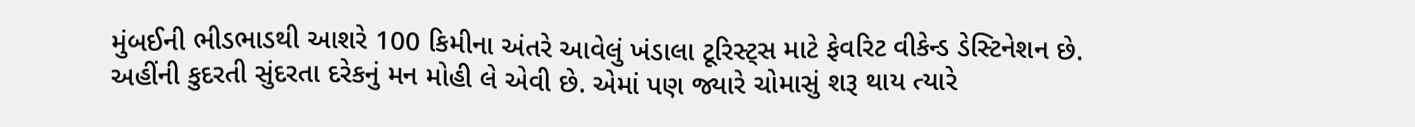મુંબઈની ભીડભાડથી આશરે 100 કિમીના અંતરે આવેલું ખંડાલા ટૂરિસ્ટ્સ માટે ફેવરિટ વીકેન્ડ ડેસ્ટિનેશન છે.
અહીંની કુદરતી સુંદરતા દરેકનું મન મોહી લે એવી છે. એમાં પણ જ્યારે ચોમાસું શરૂ થાય ત્યારે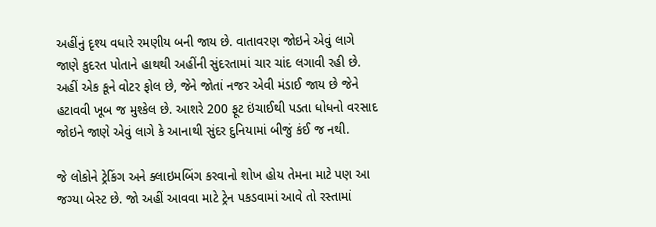અહીંનું દૃશ્ય વધારે રમણીય બની જાય છે. વાતાવરણ જોઇને એવું લાગે જાણે કુદરત પોતાને હાથથી અહીંની સુંદરતામાં ચાર ચાંદ લગાવી રહી છે. અહીં એક કૂને વોટર ફોલ છે, જેને જોતાં નજર એવી મંડાઈ જાય છે જેને હટાવવી ખૂબ જ મુશ્કેલ છે. આશરે 200 ફૂટ ઇંચાઈથી પડતા ધોધનો વરસાદ જોઇને જાણે એવું લાગે કે આનાથી સુંદર દુનિયામાં બીજું કંઈ જ નથી.

જે લોકોને ટ્રેકિંગ અને ક્લાઇમબિંગ કરવાનો શોખ હોય તેમના માટે પણ આ જગ્યા બેસ્ટ છે. જો અહીં આવવા માટે ટ્રેન પકડવામાં આવે તો રસ્તામાં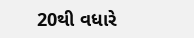20થી વધારે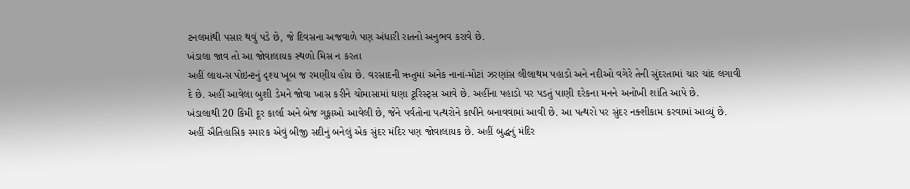ટનલમાંથી પસાર થવું પડે છે, જે દિવસના અજવાળે પણ અંધારી રાતનો અનુભવ કરાવે છે.
ખંડાલા જાવ તો આ જોવાલાયક સ્થળો મિસ ન કરતા
અહીં લાયન્સ પોઇન્ટનું દૃશ્ય ખૂબ જ રમણીય હોય છે. વરસાદની ઋતુમાં અનેક નાનાં-મોટાં ઝરણાંસ લીલાથમ પહાડો અને નદીઓ વગેરે તેની સુંદરતામાં ચાર ચાંદ લગાવી દે છે. અહીં આવેલા બુશી ડેમને જોવા ખાસ કરીને ચોમાસામાં ઘણા ટૂરિસ્ટ્સ આવે છે. અહીંના પહાડો પર પડતું પાણી દરેકના મનને અનોખી શાંતિ આપે છે.
ખંડાલાથી 20 કિમી દૂર કાર્લા અને બેજ ગુફાઓ આવેલી છે, જેને પર્વતોના પત્થરોને કાપીને બનાવવામાં આવી છે. આ પત્થરો પર સુંદર નક્શીકામ કરવામાં આવ્યું છે. અહીં ઐતિહાસિક સ્મારક એવું બીજી સદીનું બનેલું એક સુંદર મંદિર પણ જોવાલાયક છે. અહીં બુદ્ધનું મંદિર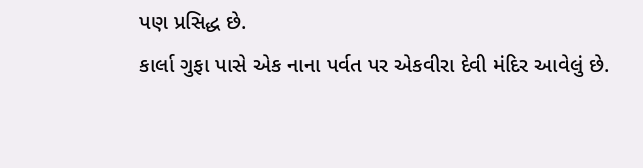પણ પ્રસિદ્ધ છે.
કાર્લા ગુફા પાસે એક નાના પર્વત પર એકવીરા દેવી મંદિર આવેલું છે.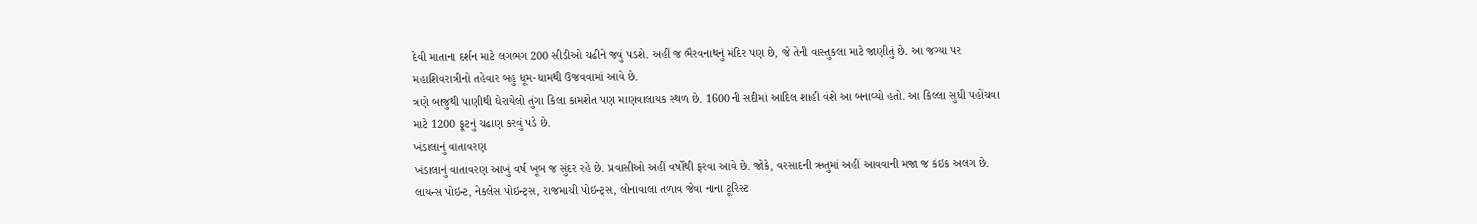દેવી માતાના દર્શન માટે લગભગ 200 સીડીઓ ચઢીને જવું પડશે. અહીં જ ભૈરવનાથનું મંદિર પણ છે, જે તેની વાસ્તુકલા માટે જાણીતું છે. આ જગ્યા પર મહાશિવરાત્રીનો તહેવાર બહુ ધૂમ-ધામથી ઉજવવામાં આવે છે.
ત્રણે બાજુથી પાણીથી ઘેરાયેલો તુંગા કિલા કામશેત પણ માણવાલાયક સ્થળ છે. 1600ની સદીમાં આદિલ શાહી વંશે આ બનાવ્યો હતો. આ કિલ્લા સુધી પહોંચવા માટે 1200 ફૂટનું ચઢાણ કરવું પડે છે.
ખંડાલાનું વાતાવરણ
ખંડાલાનું વાતાવરણ આખું વર્ષ ખૂબ જ સુંદર રહે છે. પ્રવાસીઓ અહીં વર્ષોથી ફરવા આવે છે. જોકે, વરસાદની ઋતુમાં અહીં આવવાની મજા જ કંઇક અલગ છે. લાયન્સ પોઇન્ટ, નેકલેસ પોઇન્ટ્સ, રાજમાચી પોઇન્ટ્સ, લોનાવાલા તળાવ જેવા નાના ટૂરિસ્ટ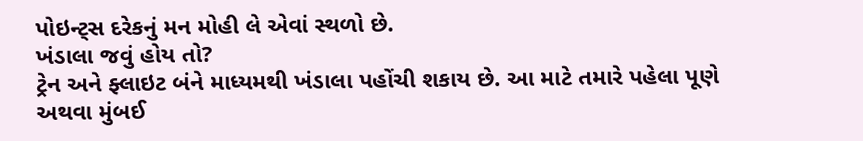પોઇન્ટ્સ દરેકનું મન મોહી લે એવાં સ્થળો છે.
ખંડાલા જવું હોય તો?
ટ્રેન અને ફ્લાઇટ બંને માધ્યમથી ખંડાલા પહોંચી શકાય છે. આ માટે તમારે પહેલા પૂણે અથવા મુંબઈ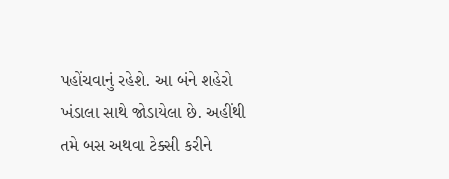પહોંચવાનું રહેશે. આ બંને શહેરો ખંડાલા સાથે જોડાયેલા છે. અહીંથી તમે બસ અથવા ટેક્સી કરીને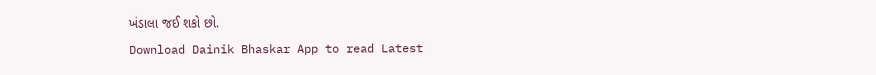ખંડાલા જઈ શકો છો.
Download Dainik Bhaskar App to read Latest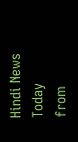Hindi News Today
from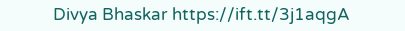Divya Bhaskar https://ift.tt/3j1aqgA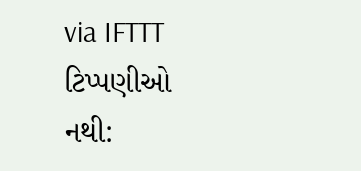via IFTTT
ટિપ્પણીઓ નથી: